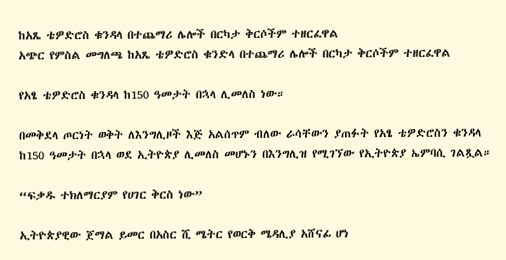ከአጼ ቴዎድሮስ ቁንዳላ በተጨማሪ ሌሎች በርካታ ቅርሶችም ተዘርፈዋል
አጭር የምስል መግለጫ ከአጼ ቴዎድሮስ ቁንድላ በተጨማሪ ሌሎች በርካታ ቅርሶችም ተዘርፈዋል

የአፄ ቴዎድሮስ ቁንዳላ ከ150 ዓመታት በኋላ ሊመለስ ነው።

በመቅደላ ጦርነት ወቅት ለእንግሊዞች እጅ አልሰጥም ብለው ራሳቸውን ያጠፉት የአፄ ቴዎድሮስን ቁንዳላ ከ150 ዓመታት በኋላ ወደ ኢትዮጵያ ሊመለስ መሆኑን በእንግሊዝ የሚገኘው የኢትዮጵያ ኤምባሲ ገልጿል።

“ፍቃዱ ተክለማርያም የሀገር ቅርስ ነው”

ኢትዮጵያዊው ጀማል ይመር በአስር ሺ ሜትር የወርቅ ሜዳሊያ አሸናፊ ሆነ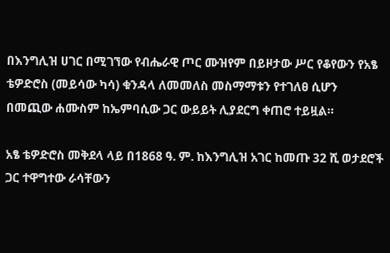በእንግሊዝ ሀገር በሚገኘው የብሔራዊ ጦር ሙዝየም በይዞታው ሥር የቆየውን የአፄ ቴዎድሮስ (መይሳው ካሳ) ቁንዳላ ለመመለስ መስማማቱን የተገለፀ ሲሆን በመጪው ሐሙስም ከኤምባሲው ጋር ውይይት ሊያደርግ ቀጠሮ ተይዟል።

አፄ ቴዎድሮስ መቅደላ ላይ በ1868 ዓ. ም. ከእንግሊዝ አገር ከመጡ 32 ሺ ወታደሮች ጋር ተዋግተው ራሳቸውን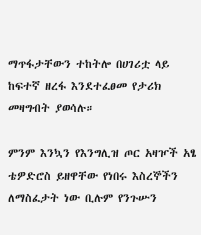ማጥፋታቸውን ተከትሎ በሀገሪቷ ላይ ከፍተኛ ዘረፋ እንደተፈፀመ የታሪክ መዛግብት ያወሳሉ።

ምንም እንኳን የእንግሊዝ ጦር አዛዦች አፄ ቴዎድሮስ ይዘዋቸው የነበሩ እስረኞችን ለማስፈታት ነው ቢሉም የንጉሡን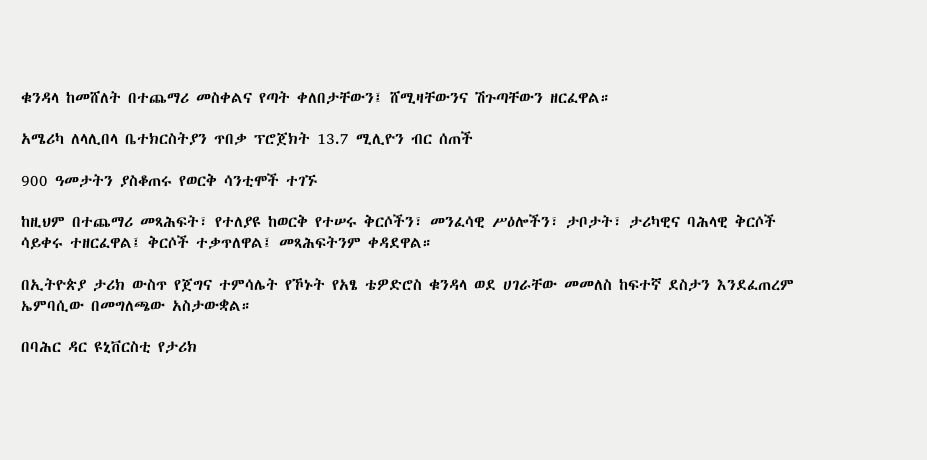ቁንዳላ ከመሸለት በተጨማሪ መስቀልና የጣት ቀለበታቸውን፤ ሸሚዛቸውንና ሽጉጣቸውን ዘርፈዋል።

አሜሪካ ለላሊበላ ቤተክርስትያን ጥበቃ ፕሮጀክት 13.7 ሚሊዮን ብር ሰጠች

900 ዓመታትን ያስቆጠሩ የወርቅ ሳንቲሞች ተገኙ

ከዚህም በተጨማሪ መጻሕፍት፣ የተለያዩ ከወርቅ የተሠሩ ቅርሶችን፣ መንፈሳዊ ሥዕሎችን፣ ታቦታት፣ ታሪካዊና ባሕላዊ ቅርሶች ሳይቀሩ ተዘርፈዋል፤ ቅርሶች ተቃጥለዋል፤ መጻሕፍትንም ቀዳደዋል።

በኢትዮጵያ ታሪክ ውስጥ የጀግና ተምሳሌት የኾኑት የአፄ ቴዎድሮስ ቁንዳላ ወደ ሀገራቸው መመለስ ከፍተኛ ደስታን እንደፈጠረም ኤምባሲው በመግለጫው አስታውቋል።

በባሕር ዳር ዩኒቨርስቲ የታሪክ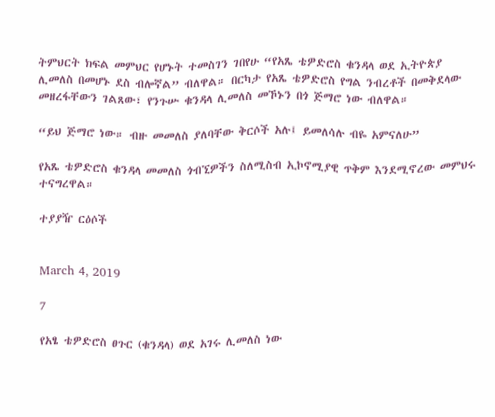ትምህርት ክፍል መምህር የሆኑት ተመስገን ገበየሁ “የአጼ ቴዎድሮስ ቁንዳላ ወደ ኢትዮጵያ ሊመለስ በመሆኑ ደስ ብሎኛል” ብለዋል። በርካታ የአጼ ቴዎድሮስ የግል ንብረቶች በመቅደላው መዘረፋቸውን ገልጸው፣ የንጉሡ ቁንዳላ ሊመለስ መኾኑን በጎ ጅማሮ ነው ብለዋል።

“ይህ ጅማሮ ነው። ብዙ መመለስ ያለባቸው ቅርሶች አሉ፤ ይመለሳሉ ብዬ አምናለሁ”

የአጼ ቴዎድሮስ ቁንዳላ መመለስ ጎብኚዎችን ስለሚስብ ኢኮኖሚያዊ ጥቅም እንደሚኖረው መምህሩ ተናግረዋል።

ተያያዥ ርዕሶች


March 4, 2019

7

የአፄ ቴዎድሮስ ፀጉር (ቁንዳላ) ወደ አገሩ ሊመለስ ነው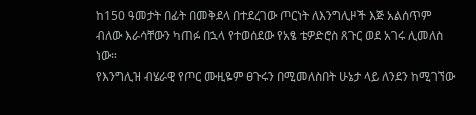ከ150 ዓመታት በፊት በመቅደላ በተደረገው ጦርነት ለእንግሊዞች እጅ አልሰጥም ብለው እራሳቸውን ካጠፉ በኋላ የተወሰደው የአፄ ቴዎድሮስ ጸጉር ወደ አገሩ ሊመለስ ነው።
የእንግሊዝ ብሄራዊ የጦር ሙዚዬም ፀጉሩን በሚመለስበት ሁኔታ ላይ ለንደን ከሚገኘው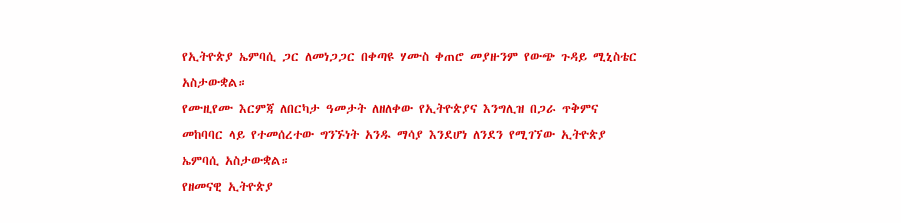የኢትዮጵያ ኤምባሲ ጋር ለመነጋጋር በቀጣዩ ሃሙስ ቀጠሮ መያዙንም የውጭ ጉዳይ ሚኒስቴር አስታውቋል።
የሙዚየሙ እርምጃ ለበርካታ ዓመታት ለዘለቀው የኢትዮጵያና እንግሊዝ በጋራ ጥቅምና መከባባር ላይ የተመሰረተው ግንኙነት አንዱ ማሳያ እንደሆነ ለንደን የሚገኘው ኢትዮጵያ ኤምባሲ አስታውቋል።
የዘመናዊ ኢትዮጵያ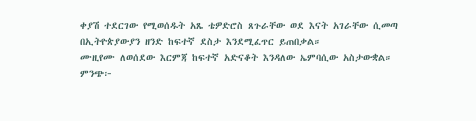ቀያሽ ተደርገው የሚወሰዱት አጼ ቴዎድሮስ ጸጉራቸው ወደ እናት አገራቸው ሲመጣ በኢትዮጵያውያን ዘንድ ከፍተኛ ደስታ እንደሚፈጥር ይጠበቃል።
ሙዚየሙ ለወሰደው እርምጃ ከፍተኛ አድናቆት እንዳለው ኤምባሲው አስታውቋል።
ምንጭ፦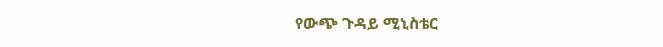የውጭ ጉዳይ ሚኒስቴር